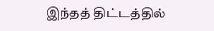இந்தத் திட்டத்தில்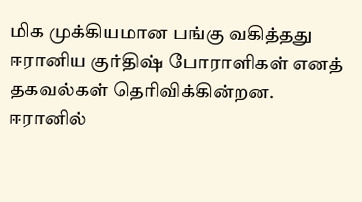மிக முக்கியமான பங்கு வகித்தது ஈரானிய குர்திஷ் போராளிகள் எனத் தகவல்கள் தெரிவிக்கின்றன.
ஈரானில்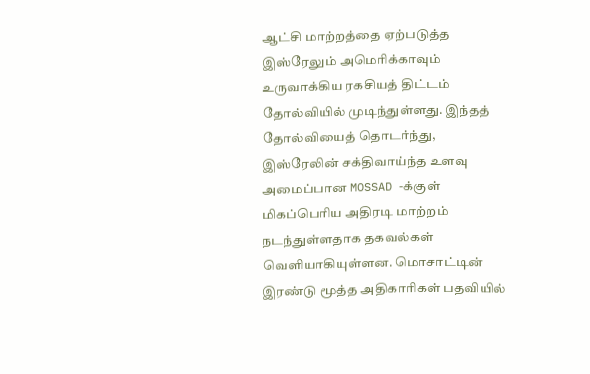ஆட்சி மாற்றத்தை ஏற்படுத்த இஸ்ரேலும் அமெரிக்காவும் உருவாக்கிய ரகசியத் திட்டம் தோல்வியில் முடிந்துள்ளது. இந்தத் தோல்வியைத் தொடர்ந்து, இஸ்ரேலின் சக்திவாய்ந்த உளவு அமைப்பான MOSSAD -க்குள் மிகப்பெரிய அதிரடி மாற்றம் நடந்துள்ளதாக தகவல்கள் வெளியாகியுள்ளன. மொசாட்டின் இரண்டு மூத்த அதிகாரிகள் பதவியில்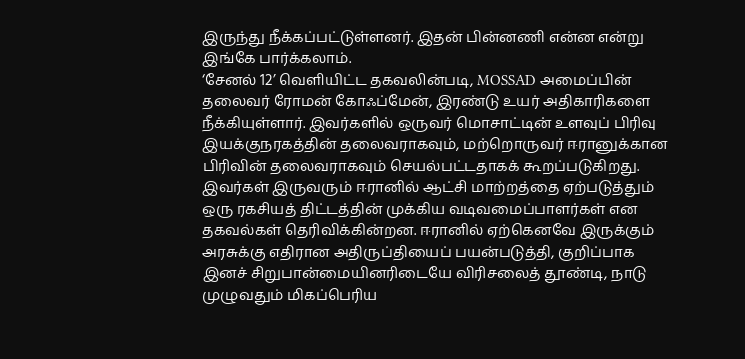இருந்து நீக்கப்பட்டுள்ளனர். இதன் பின்னணி என்ன என்று இங்கே பார்க்கலாம்.
‘சேனல் 12’ வெளியிட்ட தகவலின்படி, MOSSAD அமைப்பின் தலைவர் ரோமன் கோஃப்மேன், இரண்டு உயர் அதிகாரிகளை நீக்கியுள்ளார். இவர்களில் ஒருவர் மொசாட்டின் உளவுப் பிரிவு இயக்குநரகத்தின் தலைவராகவும், மற்றொருவர் ஈரானுக்கான பிரிவின் தலைவராகவும் செயல்பட்டதாகக் கூறப்படுகிறது.
இவர்கள் இருவரும் ஈரானில் ஆட்சி மாற்றத்தை ஏற்படுத்தும் ஒரு ரகசியத் திட்டத்தின் முக்கிய வடிவமைப்பாளர்கள் என தகவல்கள் தெரிவிக்கின்றன. ஈரானில் ஏற்கெனவே இருக்கும் அரசுக்கு எதிரான அதிருப்தியைப் பயன்படுத்தி, குறிப்பாக இனச் சிறுபான்மையினரிடையே விரிசலைத் தூண்டி, நாடு முழுவதும் மிகப்பெரிய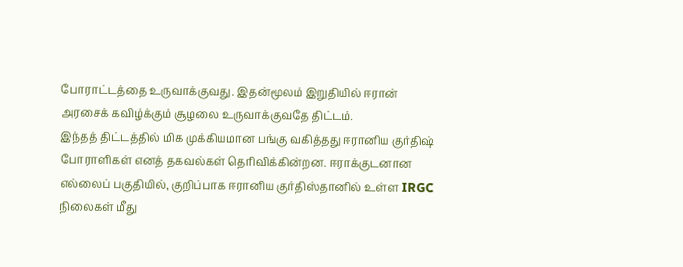போராட்டத்தை உருவாக்குவது. இதன்மூலம் இறுதியில் ஈரான் அரசைக் கவிழ்க்கும் சூழலை உருவாக்குவதே திட்டம்.
இந்தத் திட்டத்தில் மிக முக்கியமான பங்கு வகித்தது ஈரானிய குர்திஷ் போராளிகள் எனத் தகவல்கள் தெரிவிக்கின்றன. ஈராக்குடனான எல்லைப் பகுதியில், குறிப்பாக ஈரானிய குர்திஸ்தானில் உள்ள IRGC நிலைகள் மீது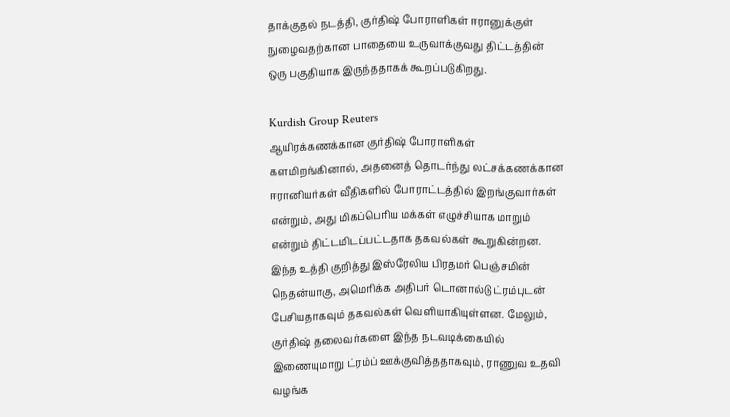தாக்குதல் நடத்தி, குர்திஷ் போராளிகள் ஈரானுக்குள் நுழைவதற்கான பாதையை உருவாக்குவது திட்டத்தின் ஒரு பகுதியாக இருந்ததாகக் கூறப்படுகிறது.

Kurdish Group Reuters
ஆயிரக்கணக்கான குர்திஷ் போராளிகள் களமிறங்கினால், அதனைத் தொடர்ந்து லட்சக்கணக்கான ஈரானியர்கள் வீதிகளில் போராட்டத்தில் இறங்குவார்கள் என்றும், அது மிகப்பெரிய மக்கள் எழுச்சியாக மாறும் என்றும் திட்டமிடப்பட்டதாக தகவல்கள் கூறுகின்றன.
இந்த உத்தி குறித்து இஸ்ரேலிய பிரதமர் பெஞ்சமின் நெதன்யாகு, அமெரிக்க அதிபர் டொனால்டு ட்ரம்புடன் பேசியதாகவும் தகவல்கள் வெளியாகியுள்ளன. மேலும், குர்திஷ் தலைவர்களை இந்த நடவடிக்கையில் இணையுமாறு ட்ரம்ப் ஊக்குவித்ததாகவும், ராணுவ உதவி வழங்க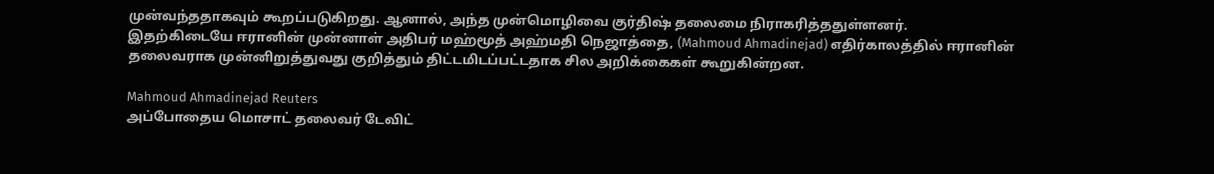முன்வந்ததாகவும் கூறப்படுகிறது. ஆனால், அந்த முன்மொழிவை குர்திஷ் தலைமை நிராகரித்ததுள்ளனர்.
இதற்கிடையே ஈரானின் முன்னாள் அதிபர் மஹ்மூத் அஹ்மதி நெஜாத்தை, (Mahmoud Ahmadinejad) எதிர்காலத்தில் ஈரானின் தலைவராக முன்னிறுத்துவது குறித்தும் திட்டமிடப்பட்டதாக சில அறிக்கைகள் கூறுகின்றன.

Mahmoud Ahmadinejad Reuters
அப்போதைய மொசாட் தலைவர் டேவிட்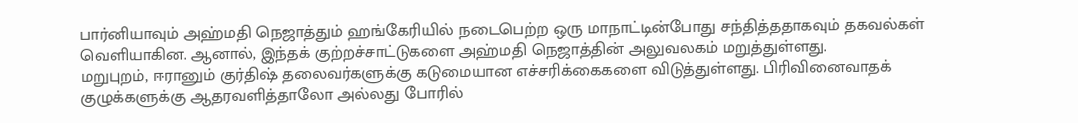பார்னியாவும் அஹ்மதி நெஜாத்தும் ஹங்கேரியில் நடைபெற்ற ஒரு மாநாட்டின்போது சந்தித்ததாகவும் தகவல்கள் வெளியாகின. ஆனால், இந்தக் குற்றச்சாட்டுகளை அஹ்மதி நெஜாத்தின் அலுவலகம் மறுத்துள்ளது.
மறுபுறம், ஈரானும் குர்திஷ் தலைவர்களுக்கு கடுமையான எச்சரிக்கைகளை விடுத்துள்ளது. பிரிவினைவாதக் குழுக்களுக்கு ஆதரவளித்தாலோ அல்லது போரில்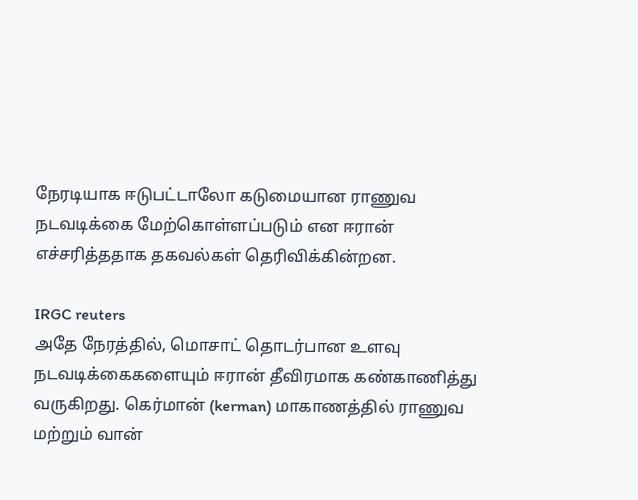நேரடியாக ஈடுபட்டாலோ கடுமையான ராணுவ நடவடிக்கை மேற்கொள்ளப்படும் என ஈரான் எச்சரித்ததாக தகவல்கள் தெரிவிக்கின்றன.

IRGC reuters
அதே நேரத்தில், மொசாட் தொடர்பான உளவு நடவடிக்கைகளையும் ஈரான் தீவிரமாக கண்காணித்து வருகிறது. கெர்மான் (kerman) மாகாணத்தில் ராணுவ மற்றும் வான்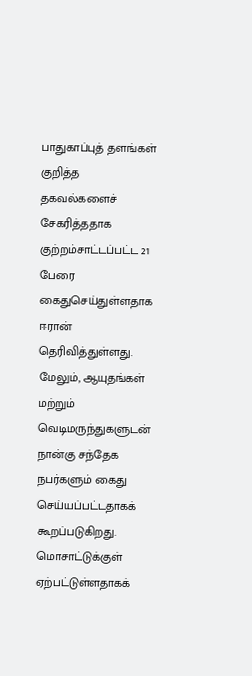பாதுகாப்புத் தளங்கள் குறித்த தகவல்களைச் சேகரித்ததாக குற்றம்சாட்டப்பட்ட 21 பேரை கைதுசெய்துள்ளதாக ஈரான் தெரிவித்துள்ளது. மேலும், ஆயுதங்கள் மற்றும் வெடிமருந்துகளுடன் நான்கு சந்தேக நபர்களும் கைது செய்யப்பட்டதாகக் கூறப்படுகிறது. மொசாட்டுக்குள் ஏற்பட்டுள்ளதாகக்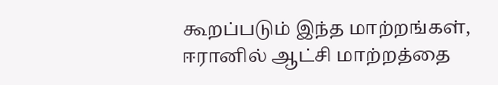கூறப்படும் இந்த மாற்றங்கள், ஈரானில் ஆட்சி மாற்றத்தை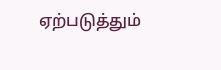ஏற்படுத்தும்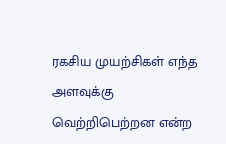ரகசிய முயற்சிகள் எந்த அளவுக்கு வெற்றிபெற்றன என்ற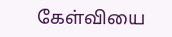கேள்வியை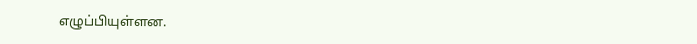எழுப்பியுள்ளன.